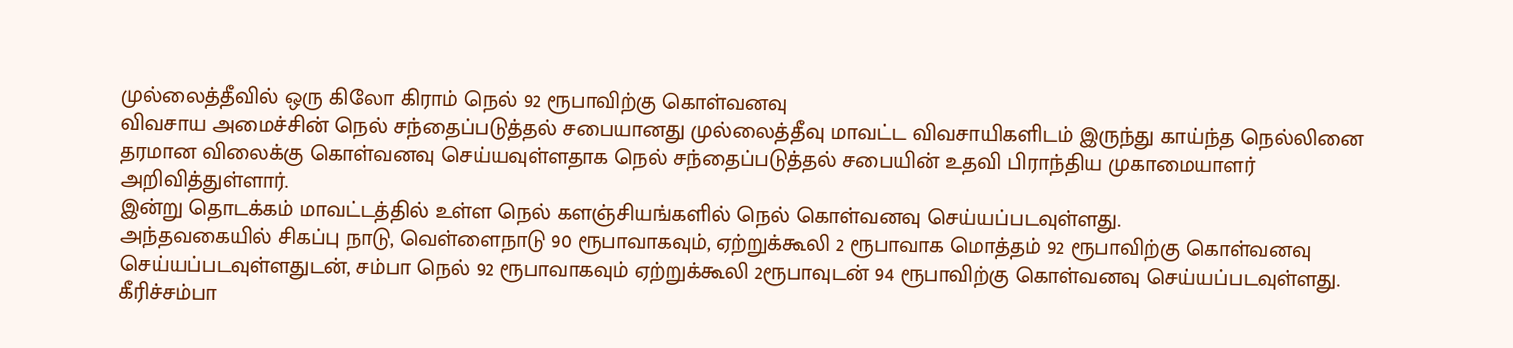முல்லைத்தீவில் ஒரு கிலோ கிராம் நெல் 92 ரூபாவிற்கு கொள்வனவு
விவசாய அமைச்சின் நெல் சந்தைப்படுத்தல் சபையானது முல்லைத்தீவு மாவட்ட விவசாயிகளிடம் இருந்து காய்ந்த நெல்லினை தரமான விலைக்கு கொள்வனவு செய்யவுள்ளதாக நெல் சந்தைப்படுத்தல் சபையின் உதவி பிராந்திய முகாமையாளர் அறிவித்துள்ளார்.
இன்று தொடக்கம் மாவட்டத்தில் உள்ள நெல் களஞ்சியங்களில் நெல் கொள்வனவு செய்யப்படவுள்ளது.
அந்தவகையில் சிகப்பு நாடு, வெள்ளைநாடு 90 ரூபாவாகவும், ஏற்றுக்கூலி 2 ரூபாவாக மொத்தம் 92 ரூபாவிற்கு கொள்வனவு செய்யப்படவுள்ளதுடன், சம்பா நெல் 92 ரூபாவாகவும் ஏற்றுக்கூலி 2ரூபாவுடன் 94 ரூபாவிற்கு கொள்வனவு செய்யப்படவுள்ளது.
கீரிச்சம்பா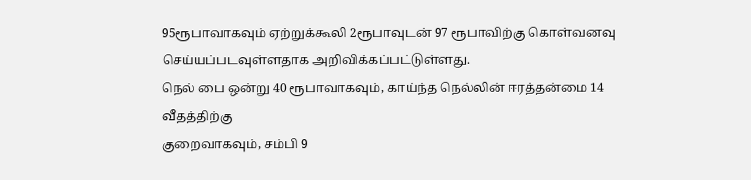95ரூபாவாகவும் ஏற்றுக்கூலி 2ரூபாவுடன் 97 ரூபாவிற்கு கொள்வனவு செய்யப்படவுள்ளதாக அறிவிக்கப்பட்டுள்ளது.
நெல் பை ஒன்று 40 ரூபாவாகவும், காய்ந்த நெல்லின் ஈரத்தன்மை 14 வீதத்திற்கு
குறைவாகவும், சம்பி 9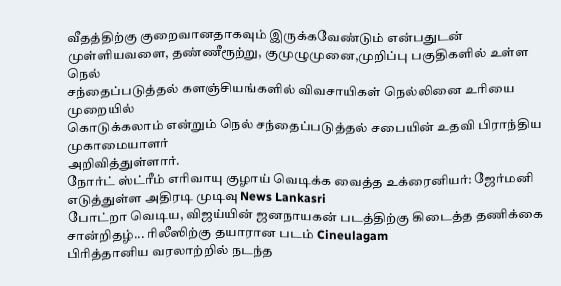வீதத்திற்கு குறைவானதாகவும் இருக்கவேண்டும் என்பதுடன்
முள்ளியவளை, தண்ணீரூற்று, குமுழுமுனை,முறிப்பு பகுதிகளில் உள்ள நெல்
சந்தைப்படுத்தல் களஞ்சியங்களில் விவசாயிகள் நெல்லினை உரியை முறையில்
கொடுக்கலாம் என்றும் நெல் சந்தைப்படுத்தல் சபையின் உதவி பிராந்திய முகாமையாளர்
அறிவித்துள்ளார்.
நோர்ட் ஸ்ட்ரீம் எரிவாயு குழாய் வெடிக்க வைத்த உக்ரைனியர்: ஜேர்மனி எடுத்துள்ள அதிரடி முடிவு News Lankasri
போட்றா வெடிய, விஜய்யின் ஜனநாயகன் படத்திற்கு கிடைத்த தணிக்கை சான்றிதழ்... ரிலீஸிற்கு தயாரான படம் Cineulagam
பிரித்தானிய வரலாற்றில் நடந்த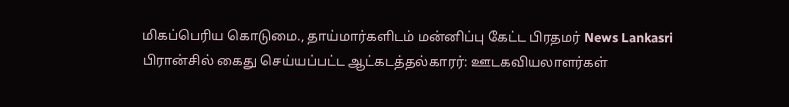மிகப்பெரிய கொடுமை., தாய்மார்களிடம் மன்னிப்பு கேட்ட பிரதமர் News Lankasri
பிரான்சில் கைது செய்யப்பட்ட ஆட்கடத்தல்காரர்: ஊடகவியலாளர்கள்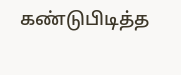கண்டுபிடித்த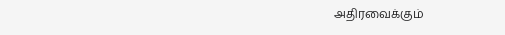அதிரவைக்கும்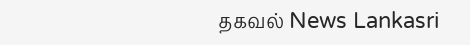தகவல் News Lankasri